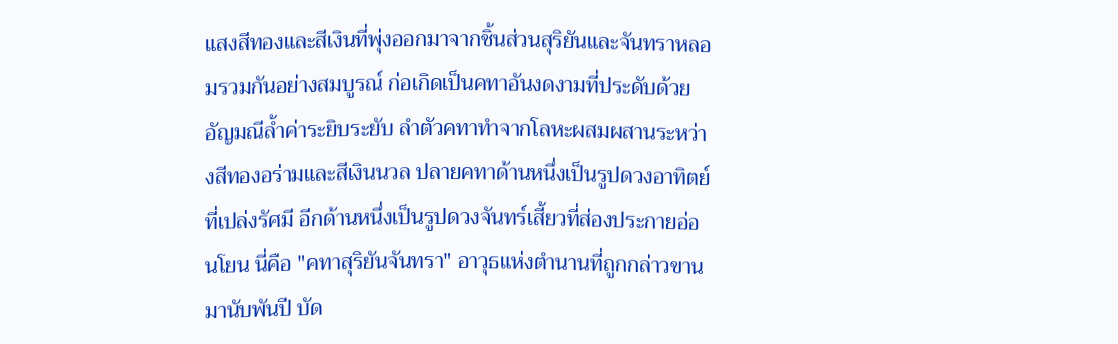แสงสีทองและสีเงินที่พุ่งออกมาจากชิ้นส่วนสุริยันและจันทราหลอมรวมกันอย่างสมบูรณ์ ก่อเกิดเป็นคทาอันงดงามที่ประดับด้วยอัญมณีล้ำค่าระยิบระยับ ลำตัวคทาทำจากโลหะผสมผสานระหว่างสีทองอร่ามและสีเงินนวล ปลายคทาด้านหนึ่งเป็นรูปดวงอาทิตย์ที่เปล่งรัศมี อีกด้านหนึ่งเป็นรูปดวงจันทร์เสี้ยวที่ส่องประกายอ่อนโยน นี่คือ "คทาสุริยันจันทรา" อาวุธแห่งตำนานที่ถูกกล่าวขานมานับพันปี บัด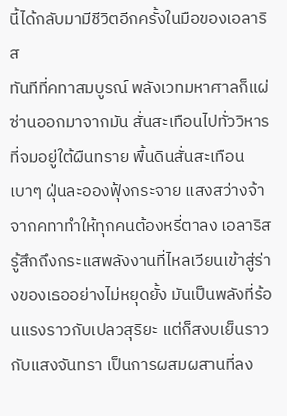นี้ได้กลับมามีชีวิตอีกครั้งในมือของเอลาริส
ทันทีที่คทาสมบูรณ์ พลังเวทมหาศาลก็แผ่ซ่านออกมาจากมัน สั่นสะเทือนไปทั่ววิหารที่จมอยู่ใต้ผืนทราย พื้นดินสั่นสะเทือนเบาๆ ฝุ่นละอองฟุ้งกระจาย แสงสว่างจ้าจากคทาทำให้ทุกคนต้องหรี่ตาลง เอลาริสรู้สึกถึงกระแสพลังงานที่ไหลเวียนเข้าสู่ร่างของเธออย่างไม่หยุดยั้ง มันเป็นพลังที่ร้อนแรงราวกับเปลวสุริยะ แต่ก็สงบเย็นราวกับแสงจันทรา เป็นการผสมผสานที่ลง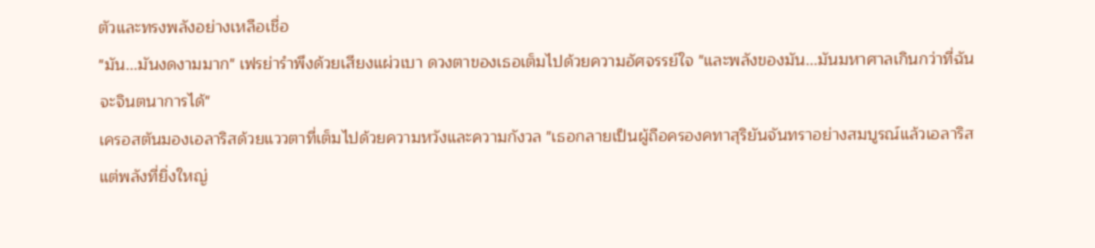ตัวและทรงพลังอย่างเหลือเชื่อ
"มัน...มันงดงามมาก" เฟรย่ารำพึงด้วยเสียงแผ่วเบา ดวงตาของเธอเต็มไปด้วยความอัศจรรย์ใจ "และพลังของมัน...มันมหาศาลเกินกว่าที่ฉันจะจินตนาการได้"
เครอสตันมองเอลาริสด้วยแววตาที่เต็มไปด้วยความหวังและความกังวล "เธอกลายเป็นผู้ถือครองคทาสุริยันจันทราอย่างสมบูรณ์แล้วเอลาริส แต่พลังที่ยิ่งใหญ่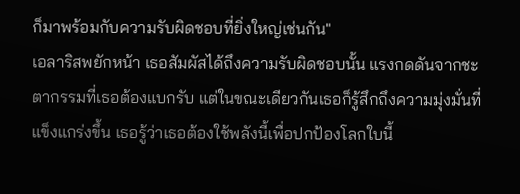ก็มาพร้อมกับความรับผิดชอบที่ยิ่งใหญ่เช่นกัน"
เอลาริสพยักหน้า เธอสัมผัสได้ถึงความรับผิดชอบนั้น แรงกดดันจากชะตากรรมที่เธอต้องแบกรับ แต่ในขณะเดียวกันเธอก็รู้สึกถึงความมุ่งมั่นที่แข็งแกร่งขึ้น เธอรู้ว่าเธอต้องใช้พลังนี้เพื่อปกป้องโลกใบนี้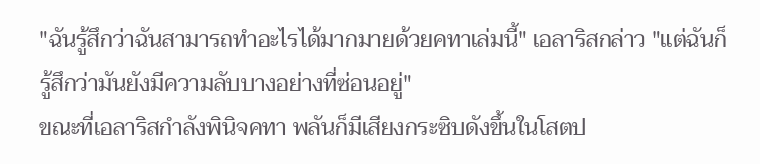"ฉันรู้สึกว่าฉันสามารถทำอะไรได้มากมายด้วยคทาเล่มนี้" เอลาริสกล่าว "แต่ฉันก็รู้สึกว่ามันยังมีความลับบางอย่างที่ซ่อนอยู่"
ขณะที่เอลาริสกำลังพินิจคทา พลันก็มีเสียงกระซิบดังขึ้นในโสตป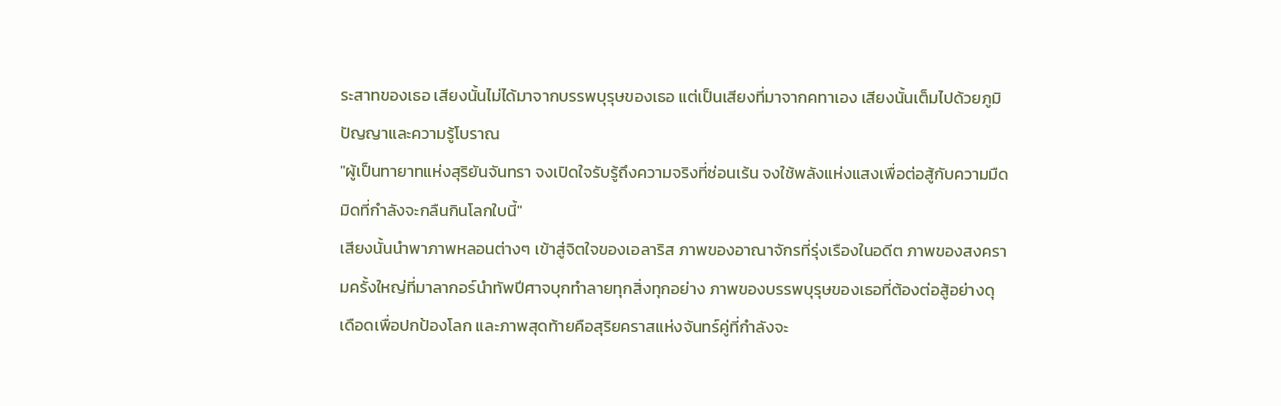ระสาทของเธอ เสียงนั้นไม่ได้มาจากบรรพบุรุษของเธอ แต่เป็นเสียงที่มาจากคทาเอง เสียงนั้นเต็มไปด้วยภูมิปัญญาและความรู้โบราณ
"ผู้เป็นทายาทแห่งสุริยันจันทรา จงเปิดใจรับรู้ถึงความจริงที่ซ่อนเร้น จงใช้พลังแห่งแสงเพื่อต่อสู้กับความมืดมิดที่กำลังจะกลืนกินโลกใบนี้"
เสียงนั้นนำพาภาพหลอนต่างๆ เข้าสู่จิตใจของเอลาริส ภาพของอาณาจักรที่รุ่งเรืองในอดีต ภาพของสงครามครั้งใหญ่ที่มาลากอร์นำทัพปีศาจบุกทำลายทุกสิ่งทุกอย่าง ภาพของบรรพบุรุษของเธอที่ต้องต่อสู้อย่างดุเดือดเพื่อปกป้องโลก และภาพสุดท้ายคือสุริยคราสแห่งจันทร์คู่ที่กำลังจะ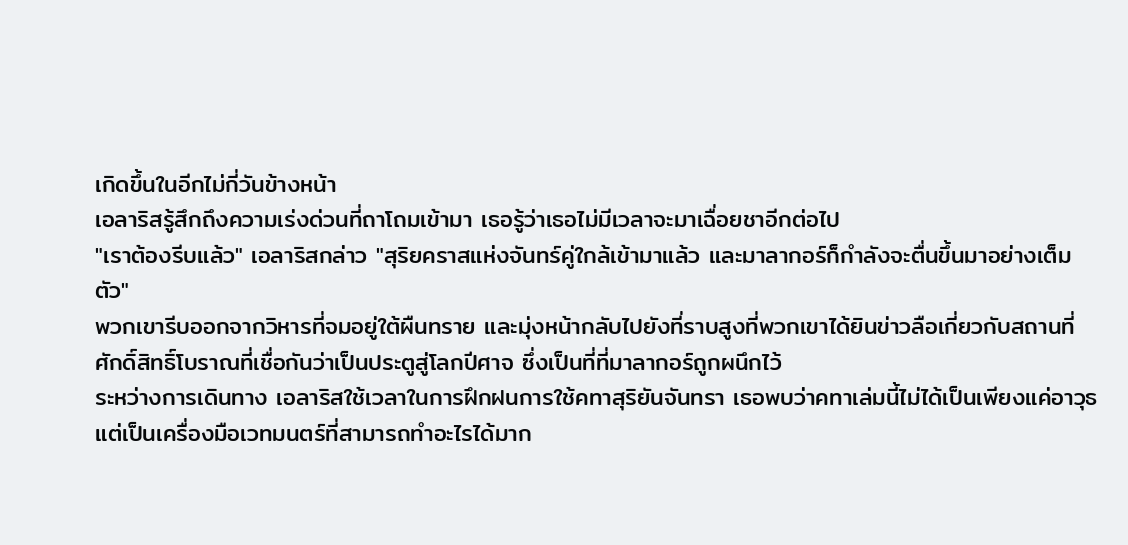เกิดขึ้นในอีกไม่กี่วันข้างหน้า
เอลาริสรู้สึกถึงความเร่งด่วนที่ถาโถมเข้ามา เธอรู้ว่าเธอไม่มีเวลาจะมาเฉื่อยชาอีกต่อไป
"เราต้องรีบแล้ว" เอลาริสกล่าว "สุริยคราสแห่งจันทร์คู่ใกล้เข้ามาแล้ว และมาลากอร์ก็กำลังจะตื่นขึ้นมาอย่างเต็มตัว"
พวกเขารีบออกจากวิหารที่จมอยู่ใต้ผืนทราย และมุ่งหน้ากลับไปยังที่ราบสูงที่พวกเขาได้ยินข่าวลือเกี่ยวกับสถานที่ศักดิ์สิทธิ์โบราณที่เชื่อกันว่าเป็นประตูสู่โลกปีศาจ ซึ่งเป็นที่ที่มาลากอร์ถูกผนึกไว้
ระหว่างการเดินทาง เอลาริสใช้เวลาในการฝึกฝนการใช้คทาสุริยันจันทรา เธอพบว่าคทาเล่มนี้ไม่ได้เป็นเพียงแค่อาวุธ แต่เป็นเครื่องมือเวทมนตร์ที่สามารถทำอะไรได้มาก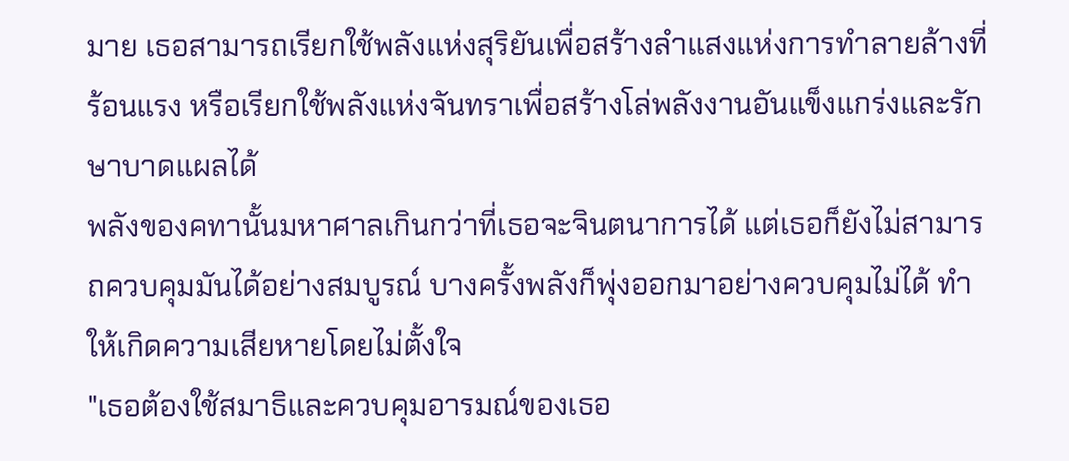มาย เธอสามารถเรียกใช้พลังแห่งสุริยันเพื่อสร้างลำแสงแห่งการทำลายล้างที่ร้อนแรง หรือเรียกใช้พลังแห่งจันทราเพื่อสร้างโล่พลังงานอันแข็งแกร่งและรักษาบาดแผลได้
พลังของคทานั้นมหาศาลเกินกว่าที่เธอจะจินตนาการได้ แต่เธอก็ยังไม่สามารถควบคุมมันได้อย่างสมบูรณ์ บางครั้งพลังก็พุ่งออกมาอย่างควบคุมไม่ได้ ทำให้เกิดความเสียหายโดยไม่ตั้งใจ
"เธอต้องใช้สมาธิและควบคุมอารมณ์ของเธอ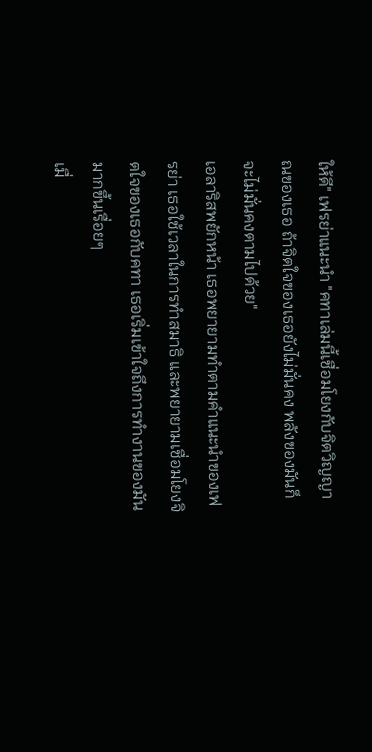ให้ดี" เฟรย่าแนะนำ "คทาเล่มนี้เชื่อมโยงกับจิตวิญญาณของเธอ ถ้าจิตใจของเธอยังไม่มั่นคง พลังของมันก็จะไม่มั่นคงตามไปด้วย"
เอลาริสพยักหน้า เธอพยายามทำตามคำแนะนำของเฟรย่า เธอใช้เวลาในการทำสมาธิ และพยายามเชื่อมโยงจิตใจของเธอกับคทา เธอเริ่มเข้าใจถึงการทำงานของมันมากขึ้นเรื่อยๆ
เมื่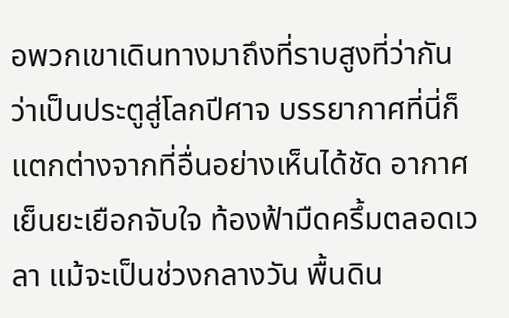อพวกเขาเดินทางมาถึงที่ราบสูงที่ว่ากันว่าเป็นประตูสู่โลกปีศาจ บรรยากาศที่นี่ก็แตกต่างจากที่อื่นอย่างเห็นได้ชัด อากาศเย็นยะเยือกจับใจ ท้องฟ้ามืดครึ้มตลอดเวลา แม้จะเป็นช่วงกลางวัน พื้นดิน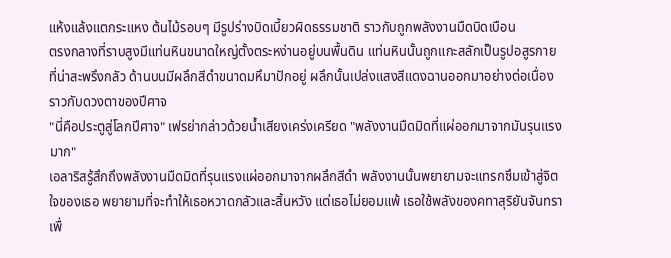แห้งแล้งแตกระแหง ต้นไม้รอบๆ มีรูปร่างบิดเบี้ยวผิดธรรมชาติ ราวกับถูกพลังงานมืดบิดเบือน
ตรงกลางที่ราบสูงมีแท่นหินขนาดใหญ่ตั้งตระหง่านอยู่บนพื้นดิน แท่นหินนั้นถูกแกะสลักเป็นรูปอสูรกายที่น่าสะพรึงกลัว ด้านบนมีผลึกสีดำขนาดมหึมาปักอยู่ ผลึกนั้นเปล่งแสงสีแดงฉานออกมาอย่างต่อเนื่อง ราวกับดวงตาของปีศาจ
"นี่คือประตูสู่โลกปีศาจ" เฟรย่ากล่าวด้วยน้ำเสียงเคร่งเครียด "พลังงานมืดมิดที่แผ่ออกมาจากมันรุนแรงมาก"
เอลาริสรู้สึกถึงพลังงานมืดมิดที่รุนแรงแผ่ออกมาจากผลึกสีดำ พลังงานนั้นพยายามจะแทรกซึมเข้าสู่จิตใจของเธอ พยายามที่จะทำให้เธอหวาดกลัวและสิ้นหวัง แต่เธอไม่ยอมแพ้ เธอใช้พลังของคทาสุริยันจันทราเพื่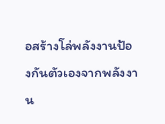อสร้างโล่พลังงานป้องกันตัวเองจากพลังงาน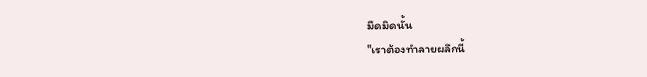มืดมิดนั้น
"เราต้องทำลายผลึกนี้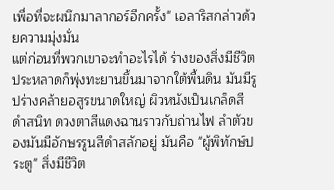เพื่อที่จะผนึกมาลากอร์อีกครั้ง" เอลาริสกล่าวด้วยความมุ่งมั่น
แต่ก่อนที่พวกเขาจะทำอะไรได้ ร่างของสิ่งมีชีวิตประหลาดก็พุ่งทะยานขึ้นมาจากใต้พื้นดิน มันมีรูปร่างคล้ายอสูรขนาดใหญ่ ผิวหนังเป็นเกล็ดสีดำสนิท ดวงตาสีแดงฉานราวกับถ่านไฟ ลำตัวของมันมีอักษรรูนสีดำสลักอยู่ มันคือ "ผู้พิทักษ์ประตู" สิ่งมีชีวิต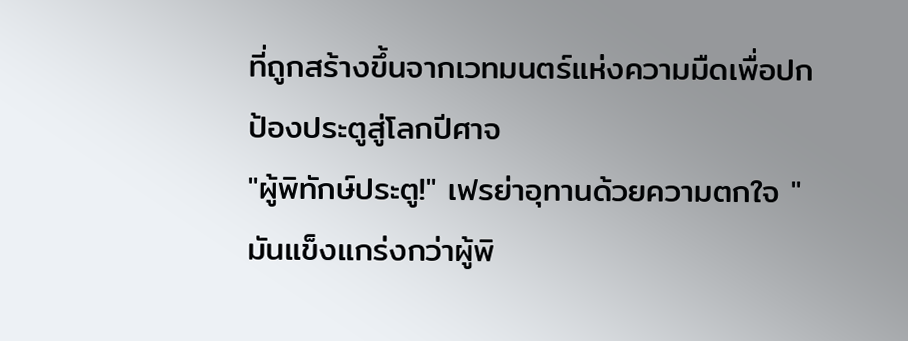ที่ถูกสร้างขึ้นจากเวทมนตร์แห่งความมืดเพื่อปกป้องประตูสู่โลกปีศาจ
"ผู้พิทักษ์ประตู!" เฟรย่าอุทานด้วยความตกใจ "มันแข็งแกร่งกว่าผู้พิ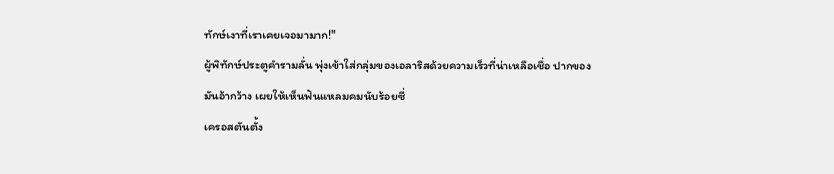ทักษ์เงาที่เราเคยเจอมามาก!"
ผู้พิทักษ์ประตูคำรามลั่น พุ่งเข้าใส่กลุ่มของเอลาริสด้วยความเร็วที่น่าเหลือเชื่อ ปากของมันอ้ากว้าง เผยให้เห็นฟันแหลมคมนับร้อยซี่
เครอสตันตั้ง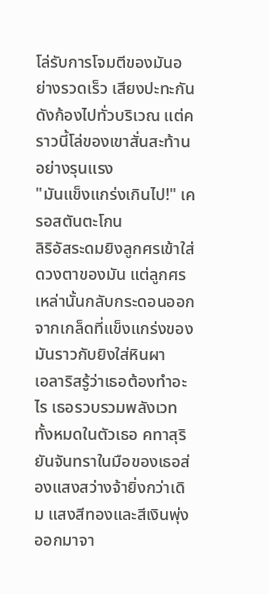โล่รับการโจมตีของมันอย่างรวดเร็ว เสียงปะทะกันดังก้องไปทั่วบริเวณ แต่คราวนี้โล่ของเขาสั่นสะท้านอย่างรุนแรง
"มันแข็งแกร่งเกินไป!" เครอสตันตะโกน
ลิริอัสระดมยิงลูกศรเข้าใส่ดวงตาของมัน แต่ลูกศรเหล่านั้นกลับกระดอนออกจากเกล็ดที่แข็งแกร่งของมันราวกับยิงใส่หินผา
เอลาริสรู้ว่าเธอต้องทำอะไร เธอรวบรวมพลังเวททั้งหมดในตัวเธอ คทาสุริยันจันทราในมือของเธอส่องแสงสว่างจ้ายิ่งกว่าเดิม แสงสีทองและสีเงินพุ่งออกมาจา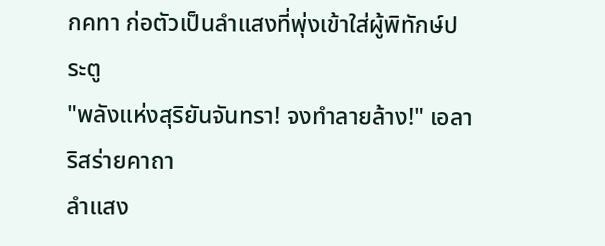กคทา ก่อตัวเป็นลำแสงที่พุ่งเข้าใส่ผู้พิทักษ์ประตู
"พลังแห่งสุริยันจันทรา! จงทำลายล้าง!" เอลาริสร่ายคาถา
ลำแสง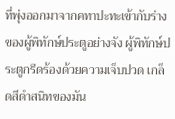ที่พุ่งออกมาจากคทาปะทะเข้ากับร่างของผู้พิทักษ์ประตูอย่างจัง ผู้พิทักษ์ประตูกรีดร้องด้วยความเจ็บปวด เกล็ดสีดำสนิทของมัน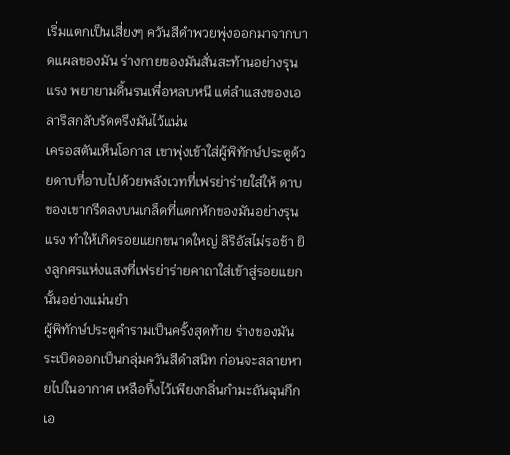เริ่มแตกเป็นเสี่ยงๆ ควันสีดำพวยพุ่งออกมาจากบาดแผลของมัน ร่างกายของมันสั่นสะท้านอย่างรุนแรง พยายามดิ้นรนเพื่อหลบหนี แต่ลำแสงของเอลาริสกลับรัดตรึงมันไว้แน่น
เครอสตันเห็นโอกาส เขาพุ่งเข้าใส่ผู้พิทักษ์ประตูด้วยดาบที่อาบไปด้วยพลังเวทที่เฟรย่าร่ายใส่ให้ ดาบของเขากรีดลงบนเกล็ดที่แตกหักของมันอย่างรุนแรง ทำให้เกิดรอยแยกขนาดใหญ่ ลิริอัสไม่รอช้า ยิงลูกศรแห่งแสงที่เฟรย่าร่ายคาถาใส่เข้าสู่รอยแยกนั้นอย่างแม่นยำ
ผู้พิทักษ์ประตูคำรามเป็นครั้งสุดท้าย ร่างของมันระเบิดออกเป็นกลุ่มควันสีดำสนิท ก่อนจะสลายหายไปในอากาศ เหลือทิ้งไว้เพียงกลิ่นกำมะถันฉุนกึก
เอ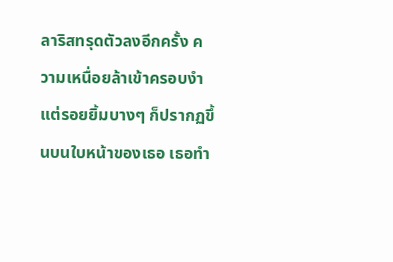ลาริสทรุดตัวลงอีกครั้ง ความเหนื่อยล้าเข้าครอบงำ แต่รอยยิ้มบางๆ ก็ปรากฏขึ้นบนใบหน้าของเธอ เธอทำ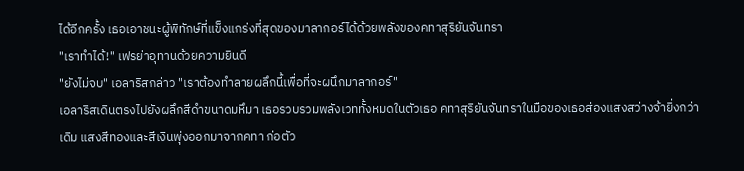ได้อีกครั้ง เธอเอาชนะผู้พิทักษ์ที่แข็งแกร่งที่สุดของมาลากอร์ได้ด้วยพลังของคทาสุริยันจันทรา
"เราทำได้!" เฟรย่าอุทานด้วยความยินดี
"ยังไม่จบ" เอลาริสกล่าว "เราต้องทำลายผลึกนี้เพื่อที่จะผนึกมาลากอร์"
เอลาริสเดินตรงไปยังผลึกสีดำขนาดมหึมา เธอรวบรวมพลังเวททั้งหมดในตัวเธอ คทาสุริยันจันทราในมือของเธอส่องแสงสว่างจ้ายิ่งกว่าเดิม แสงสีทองและสีเงินพุ่งออกมาจากคทา ก่อตัว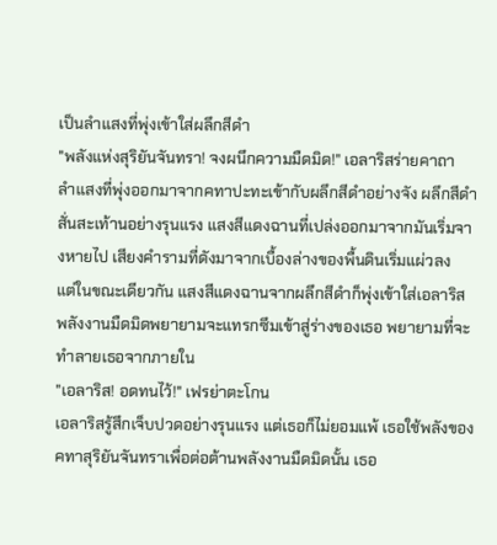เป็นลำแสงที่พุ่งเข้าใส่ผลึกสีดำ
"พลังแห่งสุริยันจันทรา! จงผนึกความมืดมิด!" เอลาริสร่ายคาถา
ลำแสงที่พุ่งออกมาจากคทาปะทะเข้ากับผลึกสีดำอย่างจัง ผลึกสีดำสั่นสะเท้านอย่างรุนแรง แสงสีแดงฉานที่เปล่งออกมาจากมันเริ่มจางหายไป เสียงคำรามที่ดังมาจากเบื้องล่างของพื้นดินเริ่มแผ่วลง
แต่ในขณะเดียวกัน แสงสีแดงฉานจากผลึกสีดำก็พุ่งเข้าใส่เอลาริส พลังงานมืดมิดพยายามจะแทรกซึมเข้าสู่ร่างของเธอ พยายามที่จะทำลายเธอจากภายใน
"เอลาริส! อดทนไว้!" เฟรย่าตะโกน
เอลาริสรู้สึกเจ็บปวดอย่างรุนแรง แต่เธอก็ไม่ยอมแพ้ เธอใช้พลังของคทาสุริยันจันทราเพื่อต่อต้านพลังงานมืดมิดนั้น เธอ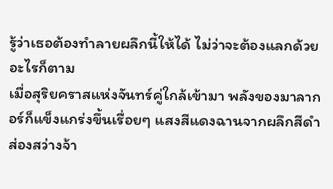รู้ว่าเธอต้องทำลายผลึกนี้ให้ได้ ไม่ว่าจะต้องแลกด้วยอะไรก็ตาม
เมื่อสุริยคราสแห่งจันทร์คู่ใกล้เข้ามา พลังของมาลากอร์ก็แข็งแกร่งขึ้นเรื่อยๆ แสงสีแดงฉานจากผลึกสีดำส่องสว่างจ้า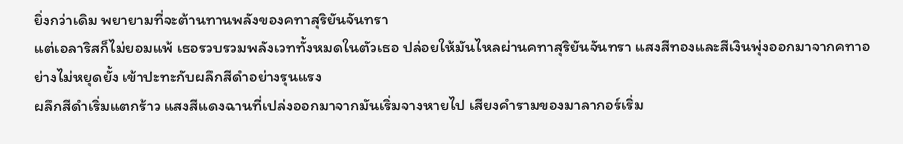ยิ่งกว่าเดิม พยายามที่จะต้านทานพลังของคทาสุริยันจันทรา
แต่เอลาริสก็ไม่ยอมแพ้ เธอรวบรวมพลังเวททั้งหมดในตัวเธอ ปล่อยให้มันไหลผ่านคทาสุริยันจันทรา แสงสีทองและสีเงินพุ่งออกมาจากคทาอย่างไม่หยุดยั้ง เข้าปะทะกับผลึกสีดำอย่างรุนแรง
ผลึกสีดำเริ่มแตกร้าว แสงสีแดงฉานที่เปล่งออกมาจากมันเริ่มจางหายไป เสียงคำรามของมาลากอร์เริ่ม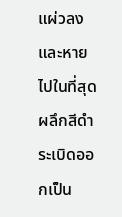แผ่วลงและหายไปในที่สุด
ผลึกสีดำระเบิดออกเป็น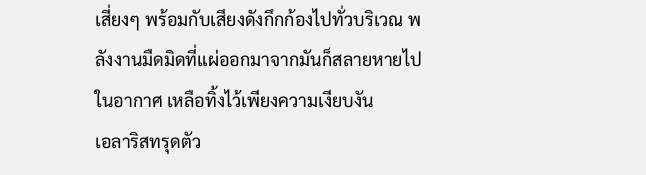เสี่ยงๆ พร้อมกับเสียงดังกึกก้องไปทั่วบริเวณ พลังงานมืดมิดที่แผ่ออกมาจากมันก็สลายหายไปในอากาศ เหลือทิ้งไว้เพียงความเงียบงัน
เอลาริสทรุดตัว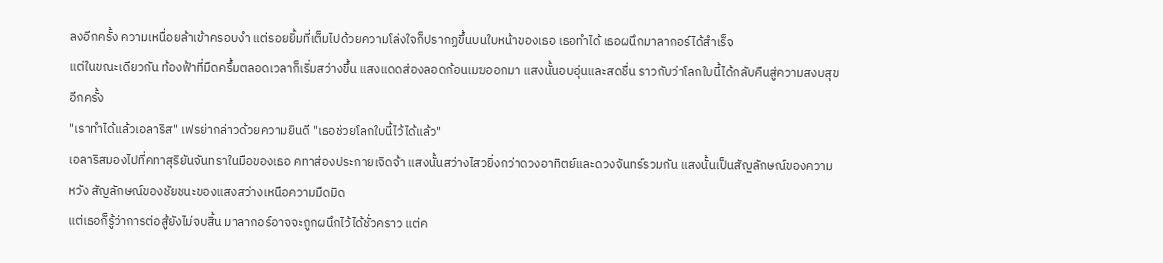ลงอีกครั้ง ความเหนื่อยล้าเข้าครอบงำ แต่รอยยิ้มที่เต็มไปด้วยความโล่งใจก็ปรากฏขึ้นบนใบหน้าของเธอ เธอทำได้ เธอผนึกมาลากอร์ได้สำเร็จ
แต่ในขณะเดียวกัน ท้องฟ้าที่มืดครึ้มตลอดเวลาก็เริ่มสว่างขึ้น แสงแดดส่องลอดก้อนเมฆออกมา แสงนั้นอบอุ่นและสดชื่น ราวกับว่าโลกใบนี้ได้กลับคืนสู่ความสงบสุขอีกครั้ง
"เราทำได้แล้วเอลาริส" เฟรย่ากล่าวด้วยความยินดี "เธอช่วยโลกใบนี้ไว้ได้แล้ว"
เอลาริสมองไปที่คทาสุริยันจันทราในมือของเธอ คทาส่องประกายเจิดจ้า แสงนั้นสว่างไสวยิ่งกว่าดวงอาทิตย์และดวงจันทร์รวมกัน แสงนั้นเป็นสัญลักษณ์ของความหวัง สัญลักษณ์ของชัยชนะของแสงสว่างเหนือความมืดมิด
แต่เธอก็รู้ว่าการต่อสู้ยังไม่จบสิ้น มาลากอร์อาจจะถูกผนึกไว้ได้ชั่วคราว แต่ค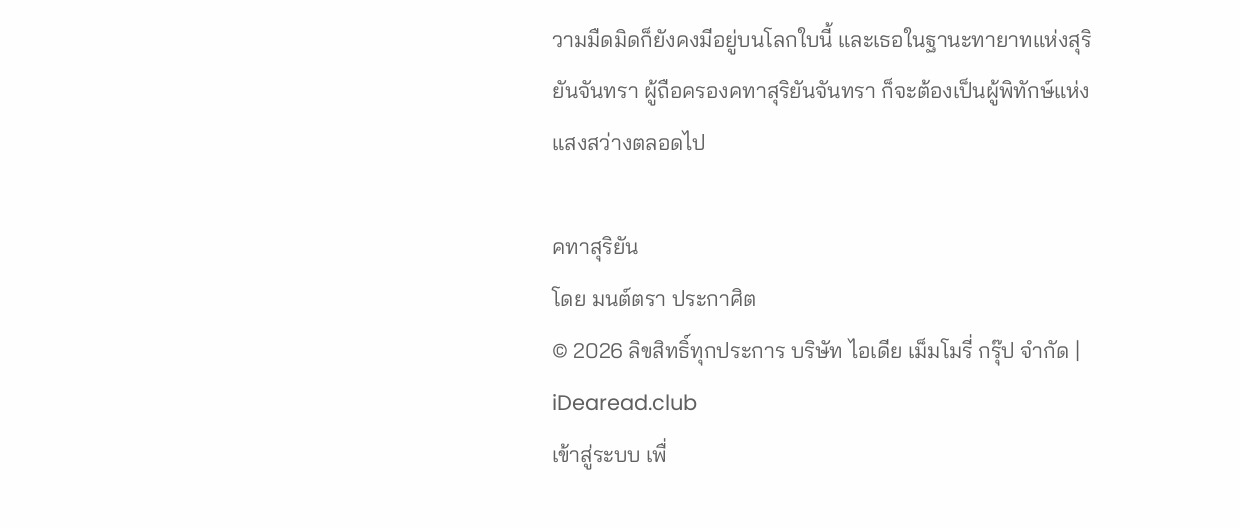วามมืดมิดก็ยังคงมีอยู่บนโลกใบนี้ และเธอในฐานะทายาทแห่งสุริยันจันทรา ผู้ถือครองคทาสุริยันจันทรา ก็จะต้องเป็นผู้พิทักษ์แห่งแสงสว่างตลอดไป

คทาสุริยัน
โดย มนต์ตรา ประกาศิต
© 2026 ลิขสิทธิ์ทุกประการ บริษัท ไอเดีย เม็มโมรี่ กรุ๊ป จำกัด | iDearead.club
เข้าสู่ระบบ เพื่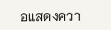อแสดงควา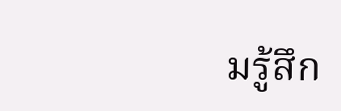มรู้สึก